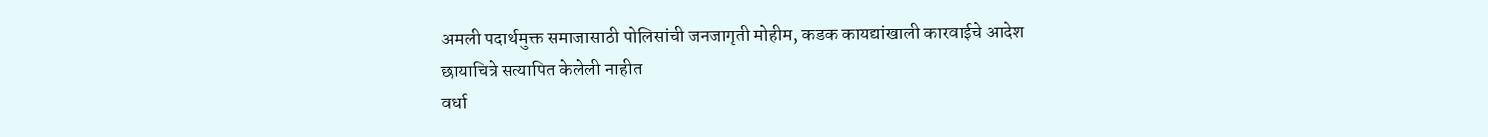अमली पदार्थमुक्त समाजासाठी पोलिसांची जनजागृती मोहीम, कडक कायद्यांखाली कारवाईचे आदेश
छायाचित्रे सत्यापित केलेली नाहीत
वर्धा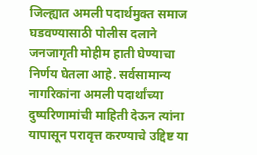जिल्ह्यात अमली पदार्थमुक्त समाज घडवण्यासाठी पोलीस दलाने जनजागृती मोहीम हाती घेण्याचा निर्णय घेतला आहे. सर्वसामान्य नागरिकांना अमली पदार्थांच्या दुष्परिणामांची माहिती देऊन त्यांना यापासून परावृत्त करण्याचे उद्दिष्ट या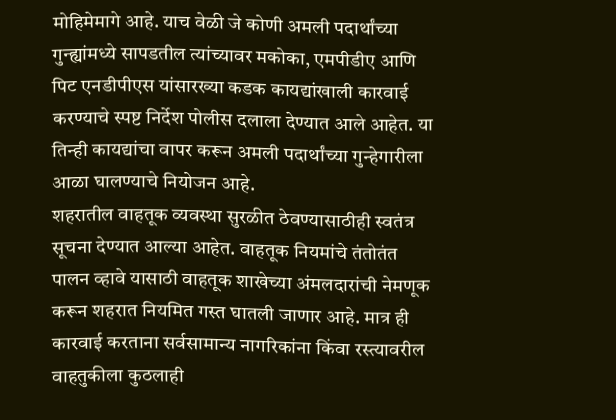मोहिमेमागे आहे. याच वेळी जे कोणी अमली पदार्थांच्या गुन्ह्यांमध्ये सापडतील त्यांच्यावर मकोका, एमपीडीए आणि पिट एनडीपीएस यांसारख्या कडक कायद्यांखाली कारवाई करण्याचे स्पष्ट निर्देश पोलीस दलाला देण्यात आले आहेत. या तिन्ही कायद्यांचा वापर करून अमली पदार्थांच्या गुन्हेगारीला आळा घालण्याचे नियोजन आहे.
शहरातील वाहतूक व्यवस्था सुरळीत ठेवण्यासाठीही स्वतंत्र सूचना देण्यात आल्या आहेत. वाहतूक नियमांचे तंतोतंत पालन व्हावे यासाठी वाहतूक शाखेच्या अंमलदारांची नेमणूक करून शहरात नियमित गस्त घातली जाणार आहे. मात्र ही कारवाई करताना सर्वसामान्य नागरिकांना किंवा रस्त्यावरील वाहतुकीला कुठलाही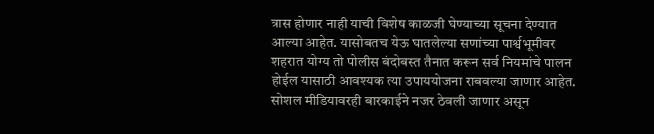त्रास होणार नाही याची विशेष काळजी घेण्याच्या सूचना देण्यात आल्या आहेत. यासोबतच येऊ घातलेल्या सणांच्या पार्श्वभूमीवर शहरात योग्य तो पोलीस बंदोबस्त तैनात करून सर्व नियमांचे पालन होईल यासाठी आवश्यक त्या उपाययोजना राबवल्या जाणार आहेत.
सोशल मीडियावरही बारकाईने नजर ठेवली जाणार असून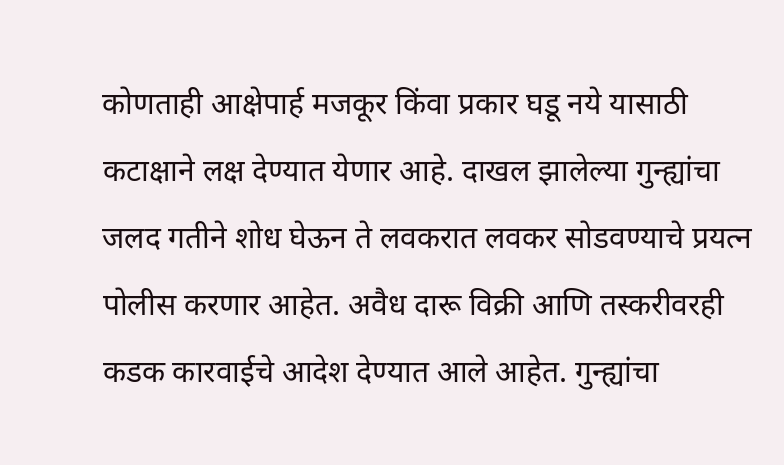कोणताही आक्षेपार्ह मजकूर किंवा प्रकार घडू नये यासाठी कटाक्षाने लक्ष देण्यात येणार आहे. दाखल झालेल्या गुन्ह्यांचा जलद गतीने शोध घेऊन ते लवकरात लवकर सोडवण्याचे प्रयत्न पोलीस करणार आहेत. अवैध दारू विक्री आणि तस्करीवरही कडक कारवाईचे आदेश देण्यात आले आहेत. गुन्ह्यांचा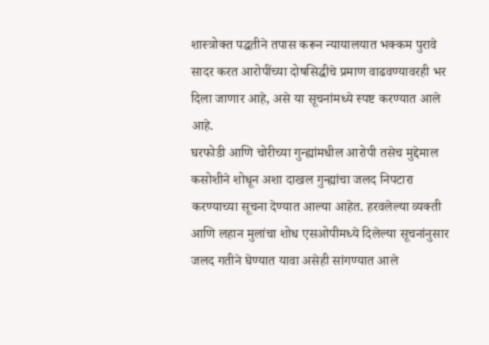शास्त्रोक्त पद्धतीने तपास करून न्यायालयात भक्कम पुरावे सादर करत आरोपींच्या दोषसिद्धीचे प्रमाण वाढवण्यावरही भर दिला जाणार आहे, असे या सूचनांमध्ये स्पष्ट करण्यात आले आहे.
घरफोडी आणि चोरीच्या गुन्ह्यांमधील आरोपी तसेच मुद्देमाल कसोशीने शोधून अशा दाखल गुन्ह्यांचा जलद निपटारा करण्याच्या सूचना देण्यात आल्या आहेत. हरवलेल्या व्यक्ती आणि लहान मुलांचा शोध एसओपीमध्ये दिलेल्या सूचनांनुसार जलद गतीने घेण्यात यावा असेही सांगण्यात आले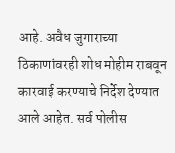आहे. अवैध जुगाराच्या ठिकाणांवरही शोध मोहीम राबवून कारवाई करण्याचे निर्देश देण्यात आले आहेत. सर्व पोलीस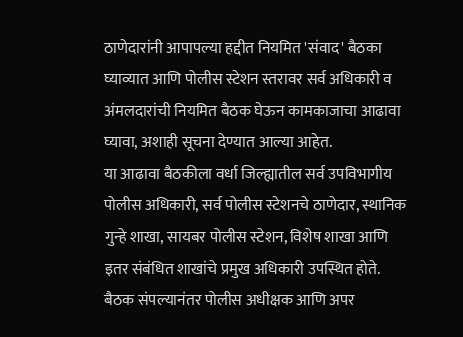ठाणेदारांनी आपापल्या हद्दीत नियमित 'संवाद' बैठका घ्याव्यात आणि पोलीस स्टेशन स्तरावर सर्व अधिकारी व अंमलदारांची नियमित बैठक घेऊन कामकाजाचा आढावा घ्यावा, अशाही सूचना देण्यात आल्या आहेत.
या आढावा बैठकीला वर्धा जिल्ह्यातील सर्व उपविभागीय पोलीस अधिकारी, सर्व पोलीस स्टेशनचे ठाणेदार, स्थानिक गुन्हे शाखा, सायबर पोलीस स्टेशन, विशेष शाखा आणि इतर संबंधित शाखांचे प्रमुख अधिकारी उपस्थित होते. बैठक संपल्यानंतर पोलीस अधीक्षक आणि अपर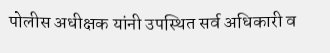पोलीस अधीक्षक यांनी उपस्थित सर्व अधिकारी व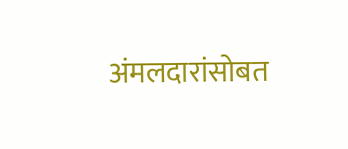अंमलदारांसोबत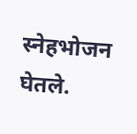स्नेहभोजन घेतले.